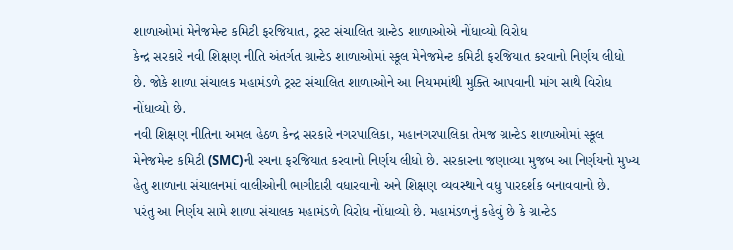શાળાઓમાં મેનેજમેન્ટ કમિટી ફરજિયાત, ટ્રસ્ટ સંચાલિત ગ્રાન્ટેડ શાળાઓએ નોંધાવ્યો વિરોધ
કેન્દ્ર સરકારે નવી શિક્ષણ નીતિ અંતર્ગત ગ્રાન્ટેડ શાળાઓમાં સ્કૂલ મેનેજમેન્ટ કમિટી ફરજિયાત કરવાનો નિર્ણય લીધો છે. જોકે શાળા સંચાલક મહામંડળે ટ્રસ્ટ સંચાલિત શાળાઓને આ નિયમમાંથી મુક્તિ આપવાની માંગ સાથે વિરોધ નોંધાવ્યો છે.
નવી શિક્ષણ નીતિના અમલ હેઠળ કેન્દ્ર સરકારે નગરપાલિકા, મહાનગરપાલિકા તેમજ ગ્રાન્ટેડ શાળાઓમાં સ્કૂલ મેનેજમેન્ટ કમિટી (SMC)ની રચના ફરજિયાત કરવાનો નિર્ણય લીધો છે. સરકારના જણાવ્યા મુજબ આ નિર્ણયનો મુખ્ય હેતુ શાળાના સંચાલનમાં વાલીઓની ભાગીદારી વધારવાનો અને શિક્ષણ વ્યવસ્થાને વધુ પારદર્શક બનાવવાનો છે.
પરંતુ આ નિર્ણય સામે શાળા સંચાલક મહામંડળે વિરોધ નોંધાવ્યો છે. મહામંડળનું કહેવું છે કે ગ્રાન્ટેડ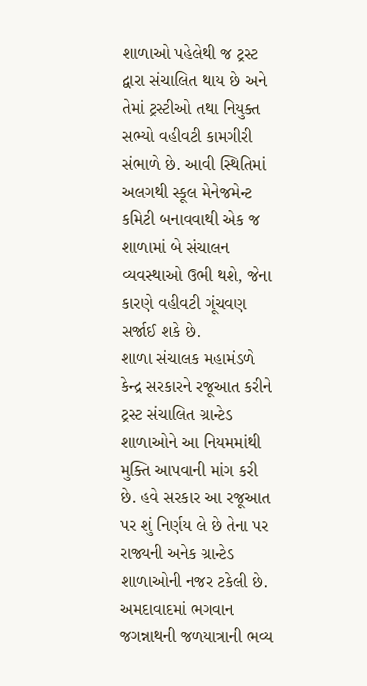શાળાઓ પહેલેથી જ ટ્રસ્ટ દ્વારા સંચાલિત થાય છે અને તેમાં ટ્રસ્ટીઓ તથા નિયુક્ત સભ્યો વહીવટી કામગીરી સંભાળે છે. આવી સ્થિતિમાં અલગથી સ્કૂલ મેનેજમેન્ટ કમિટી બનાવવાથી એક જ શાળામાં બે સંચાલન વ્યવસ્થાઓ ઉભી થશે, જેના કારણે વહીવટી ગૂંચવણ સર્જાઈ શકે છે.
શાળા સંચાલક મહામંડળે કેન્દ્ર સરકારને રજૂઆત કરીને ટ્રસ્ટ સંચાલિત ગ્રાન્ટેડ શાળાઓને આ નિયમમાંથી મુક્તિ આપવાની માંગ કરી છે. હવે સરકાર આ રજૂઆત પર શું નિર્ણય લે છે તેના પર રાજ્યની અનેક ગ્રાન્ટેડ શાળાઓની નજર ટકેલી છે.
અમદાવાદમાં ભગવાન જગન્નાથની જળયાત્રાની ભવ્ય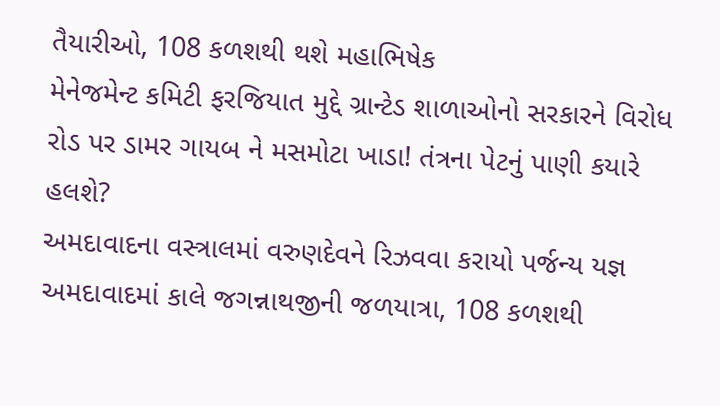તૈયારીઓ, 108 કળશથી થશે મહાભિષેક
મેનેજમેન્ટ કમિટી ફરજિયાત મુદ્દે ગ્રાન્ટેડ શાળાઓનો સરકારને વિરોધ
રોડ પર ડામર ગાયબ ને મસમોટા ખાડા! તંત્રના પેટનું પાણી કયારે હલશે?
અમદાવાદના વસ્ત્રાલમાં વરુણદેવને રિઝવવા કરાયો પર્જન્ય યજ્ઞ
અમદાવાદમાં કાલે જગન્નાથજીની જળયાત્રા, 108 કળશથી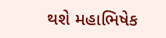થશે મહાભિષેક